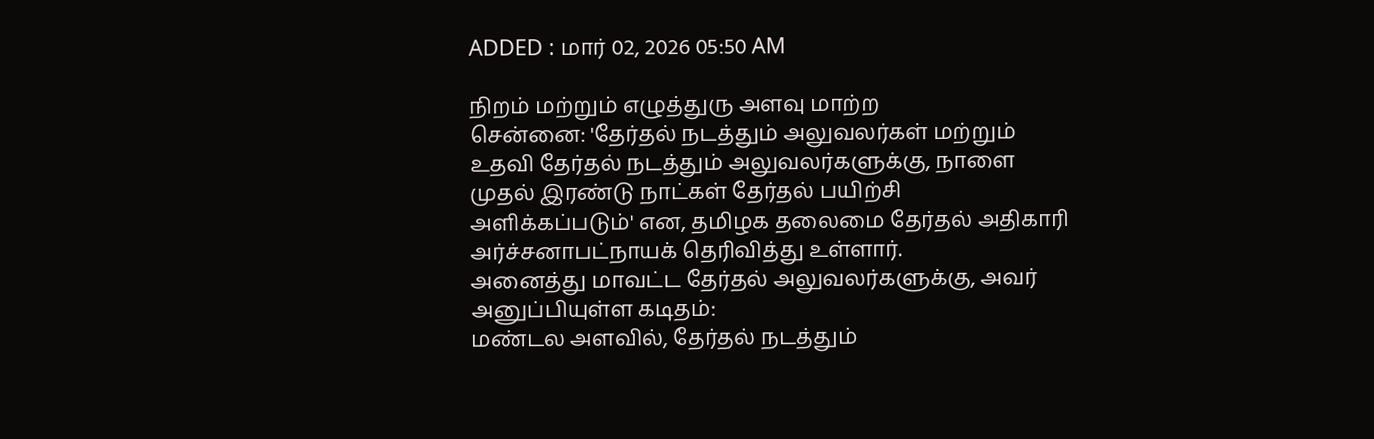ADDED : மார் 02, 2026 05:50 AM

நிறம் மற்றும் எழுத்துரு அளவு மாற்ற
சென்னை: 'தேர்தல் நடத்தும் அலுவலர்கள் மற்றும் உதவி தேர்தல் நடத்தும் அலுவலர்களுக்கு, நாளை முதல் இரண்டு நாட்கள் தேர்தல் பயிற்சி அளிக்கப்படும்' என, தமிழக தலைமை தேர்தல் அதிகாரி அர்ச்சனாபட்நாயக் தெரிவித்து உள்ளார்.
அனைத்து மாவட்ட தேர்தல் அலுவலர்களுக்கு, அவர் அனுப்பியுள்ள கடிதம்:
மண்டல அளவில், தேர்தல் நடத்தும்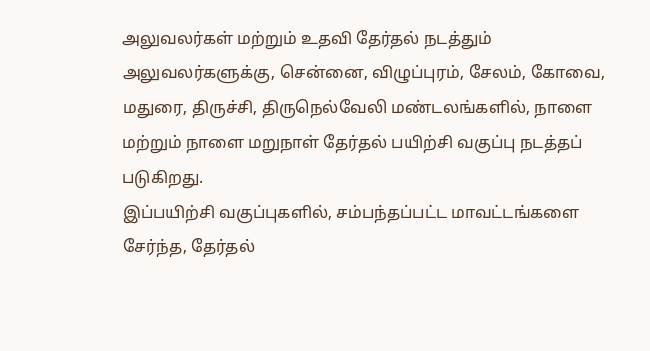அலுவலர்கள் மற்றும் உதவி தேர்தல் நடத்தும் அலுவலர்களுக்கு, சென்னை, விழுப்புரம், சேலம், கோவை, மதுரை, திருச்சி, திருநெல்வேலி மண்டலங்களில், நாளை மற்றும் நாளை மறுநாள் தேர்தல் பயிற்சி வகுப்பு நடத்தப் படுகிறது.
இப்பயிற்சி வகுப்புகளில், சம்பந்தப்பட்ட மாவட்டங்களை சேர்ந்த, தேர்தல்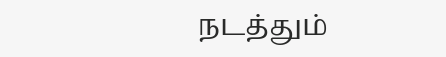நடத்தும்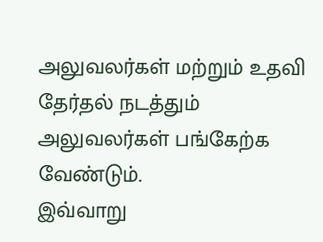அலுவலர்கள் மற்றும் உதவி தேர்தல் நடத்தும் அலுவலர்கள் பங்கேற்க வேண்டும்.
இவ்வாறு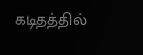கடிதத்தில்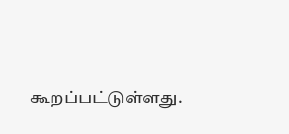கூறப்பட்டுள்ளது.